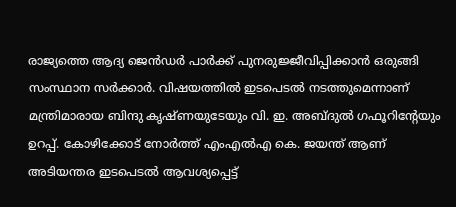രാജ്യത്തെ ആദ്യ ജെന്‍ഡര്‍ പാര്‍ക്ക് പുനരുജ്ജീവിപ്പിക്കാന്‍ ഒരുങ്ങി സംസ്ഥാന സര്‍ക്കാര്‍. വിഷയത്തില്‍ ഇടപെടല്‍ നടത്തുമെന്നാണ് മന്ത്രിമാരായ ബിന്ദു കൃഷ്ണയുടേയും വി. ഇ. അബ്ദുല്‍ ഗഫൂറിന്‍റേയും ഉറപ്പ്. കോഴിക്കോട് നോര്‍ത്ത് എംഎല്‍എ കെ. ജയന്ത് ആണ് അടിയന്തര ഇടപെടല്‍ ആവശ്യപ്പെട്ട്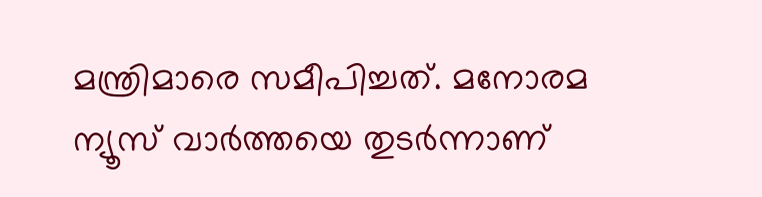മന്ത്രിമാരെ സമീപിച്ചത്. മനോരമ ന്യൂസ് വാര്‍ത്തയെ തുടര്‍ന്നാണ്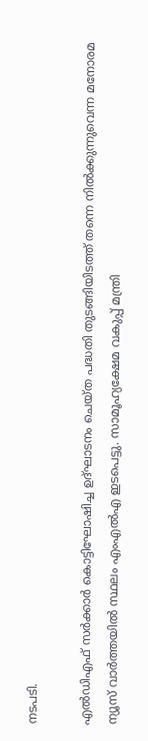നടപടി.

എല്‍ഡിഎഫ് സര്‍ക്കാര്‍ കൊട്ടിഘോഷിച്ച ഉദ്ഘാടനം ചെയ്ത പദ്ധതി തുടങ്ങിയിടത്ത് തന്നെ നില്‍ക്കുന്നുവെന്ന മനോരമ ന്യൂസ് വാര്‍ത്തയില്‍ സ്ഥലം എംഎല്‍എ ഇടപെട്ടു. സാമൂഹ്യക്ഷേമ വകുപ്പ് മന്ത്രി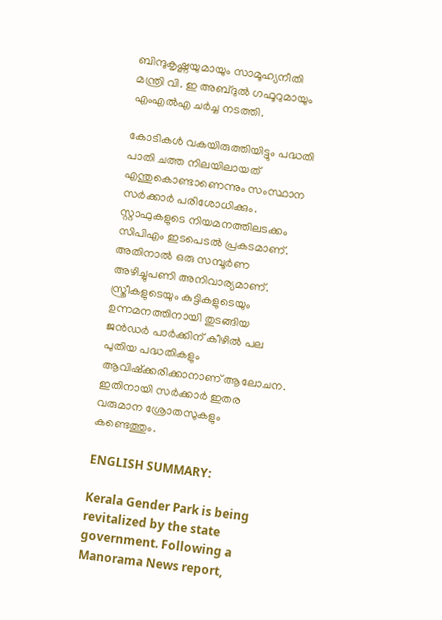ബിന്ദുകൃഷ്ണയുമായും സാമൂഹ്യനീതി മന്ത്രി വി. ഇ അബ്ദുല്‍ ഗഫൂറുമായും എംഎല്‍എ ചര്‍ച്ച നടത്തി.

കോടികള്‍ വകയിരുത്തിയിട്ടും പദ്ധതി പാതി ചത്ത നിലയിലായത് എന്തുകൊണ്ടാണെന്നും സംസ്ഥാന സര്‍ക്കാര്‍ പരിശോധിക്കും. സ്റ്റാഫുകളുടെ നിയമനത്തിലടക്കം സിപിഎം ഇടപെടല്‍ പ്രകടമാണ്. അതിനാല്‍ ഒരു സമ്പൂര്‍ണ അഴിച്ചുപണി അനിവാര്യമാണ്.  സ്ത്രീകളുടെയും കുട്ടികളുടെയും ഉന്നമനത്തിനായി തുടങ്ങിയ ജന്‍ഡര്‍ പാര്‍ക്കിന് കീഴില്‍ പല പുതിയ പദ്ധതികളും ആവിഷ്ക്കരിക്കാനാണ് ആലോചന. ഇതിനായി സര്‍ക്കാര്‍ ഇതര വരുമാന ശ്രോതസുകളും കണ്ടെത്തും.

ENGLISH SUMMARY:

Kerala Gender Park is being revitalized by the state government. Following a Manorama News report,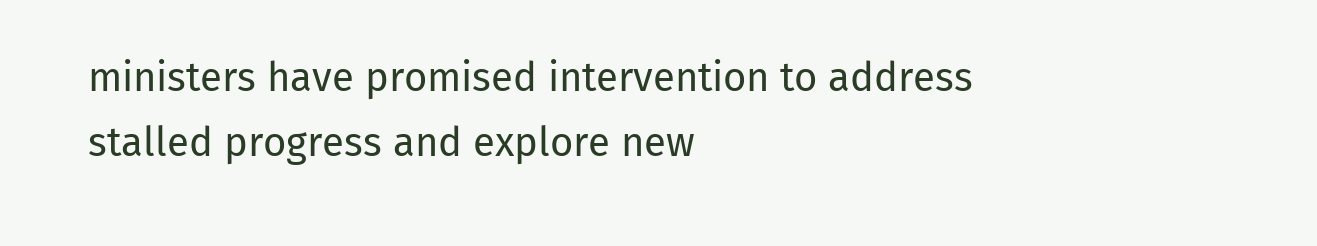ministers have promised intervention to address stalled progress and explore new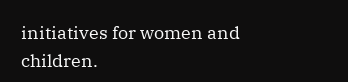initiatives for women and children.